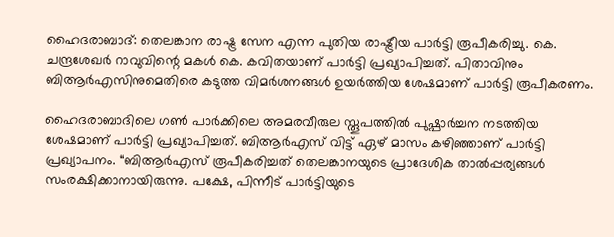ഹൈദരാബാദ്: തെലങ്കാന രാഷ്ട്ര സേന എന്ന പുതിയ രാഷ്ട്രീയ പാർട്ടി രൂപീകരിച്ചു. കെ. ചന്ദ്രശേഖർ റാവുവിന്റെ മകൾ കെ. കവിതയാണ് പാർട്ടി പ്രഖ്യാപിച്ചത്. പിതാവിനും ബിആർഎസിനുമെതിരെ കടുത്ത വിമർശനങ്ങൾ ഉയർത്തിയ ശേഷമാണ് പാർട്ടി രൂപീകരണം.

ഹൈദരാബാദിലെ ഗൺ പാർക്കിലെ അമരവീരുല സ്തൂപത്തിൽ പുഷ്പാർച്ചന നടത്തിയ ശേഷമാണ് പാർട്ടി പ്രഖ്യാപിച്ചത്. ബിആർഎസ് വിട്ട് ഏഴ് മാസം കഴിഞ്ഞാണ് പാർട്ടി പ്രഖ്യാപനം. “ബിആർഎസ് രൂപീകരിച്ചത് തെലങ്കാനയുടെ പ്രാദേശിക താൽപ്പര്യങ്ങൾ സംരക്ഷിക്കാനായിരുന്നു. പക്ഷേ, പിന്നീട് പാർട്ടിയുടെ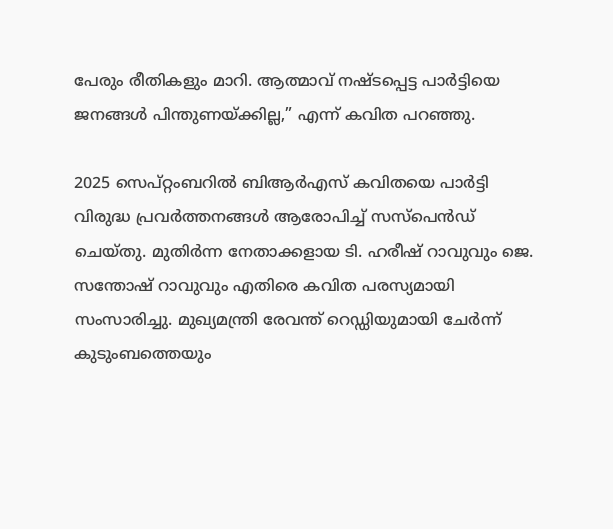പേരും രീതികളും മാറി. ആത്മാവ് നഷ്ടപ്പെട്ട പാർട്ടിയെ ജനങ്ങൾ പിന്തുണയ്ക്കില്ല,” എന്ന് കവിത പറഞ്ഞു.

2025 സെപ്റ്റംബറിൽ ബിആർഎസ് കവിതയെ പാർട്ടി വിരുദ്ധ പ്രവർത്തനങ്ങൾ ആരോപിച്ച് സസ്‌പെൻഡ് ചെയ്തു. മുതിർന്ന നേതാക്കളായ ടി. ഹരീഷ് റാവുവും ജെ. സന്തോഷ് റാവുവും എതിരെ കവിത പരസ്യമായി സംസാരിച്ചു. മുഖ്യമന്ത്രി രേവന്ത് റെഡ്ഡിയുമായി ചേർന്ന് കുടുംബത്തെയും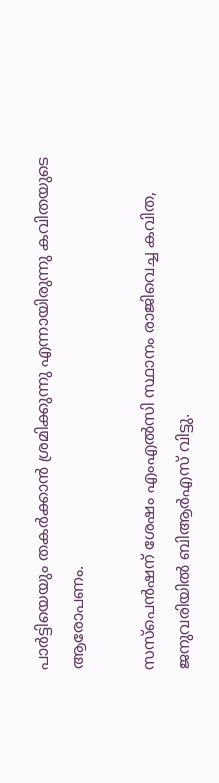പാർട്ടിയെയും തകർക്കാൻ ശ്രമിക്കുന്നു എന്നായിരുന്നു കവിതയുടെ ആരോപണം.

സസ്‌പെൻഷന് ശേഷം എംഎൽസി സ്ഥാനം രാജിവെച്ച കവിത, ജനുവരിയിൽ ബിആർഎസ് വിട്ടു.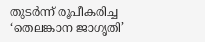തുടർന്ന് രൂപീകരിച്ച ‘തെലങ്കാന ജാഗൃതി’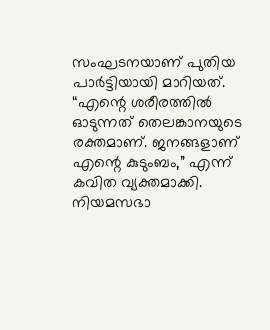സംഘടനയാണ് പുതിയ പാർട്ടിയായി മാറിയത്. “എന്റെ ശരീരത്തിൽ ഓടുന്നത് തെലങ്കാനയുടെ രക്തമാണ്. ജനങ്ങളാണ് എന്റെ കുടുംബം,” എന്ന് കവിത വ്യക്തമാക്കി. നിയമസഭാ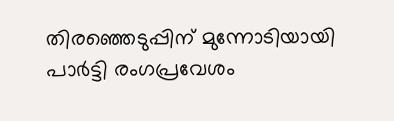തിരഞ്ഞെടുപ്പിന് മുന്നോടിയായി പാർട്ടി രംഗപ്രവേശം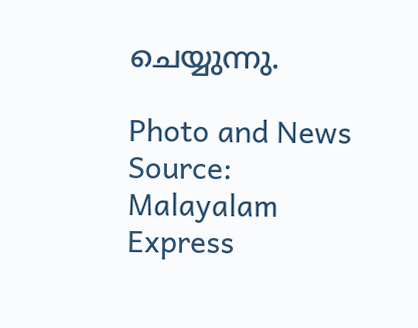ചെയ്യുന്നു.

Photo and News Source: Malayalam Express